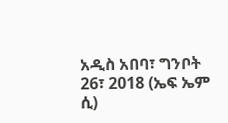አዲስ አበባ፣ ግንቦት 26፣ 2018 (ኤፍ ኤም ሲ)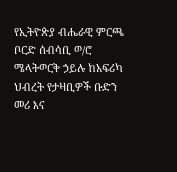የኢትዮጵያ ብሔራዊ ምርጫ ቦርድ ሰብሳቢ ወ/ሮ ሜላትወርቅ ኃይሉ ከአፍሪካ ህብረት የታዛቢዎች ቡድን መሪ እና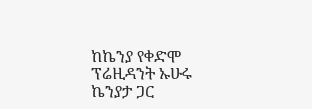ከኬንያ የቀድሞ ፕሬዚዳንት ኡሁሩ ኬንያታ ጋር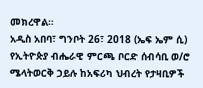መክረዋል።
አዲስ አበባ፣ ግንቦት 26፣ 2018 (ኤፍ ኤም ሲ) የኢትዮጵያ ብሔራዊ ምርጫ ቦርድ ሰብሳቢ ወ/ሮ ሜላትወርቅ ኃይሉ ከአፍሪካ ህብረት የታዛቢዎች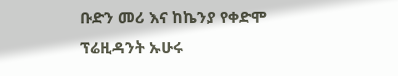ቡድን መሪ እና ከኬንያ የቀድሞ ፕሬዚዳንት ኡሁሩ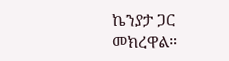ኬንያታ ጋር መክረዋል።